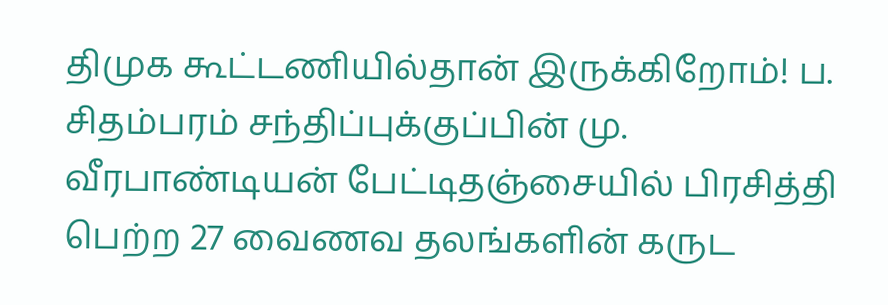திமுக கூட்டணியில்தான் இருக்கிறோம்! ப. சிதம்பரம் சந்திப்புக்குப்பின் மு. வீரபாண்டியன் பேட்டிதஞ்சையில் பிரசித்தி பெற்ற 27 வைணவ தலங்களின் கருட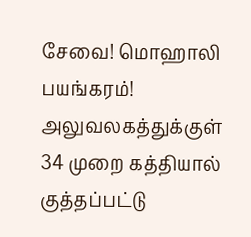சேவை! மொஹாலி பயங்கரம்! அலுவலகத்துக்குள் 34 முறை கத்தியால் குத்தப்பட்டு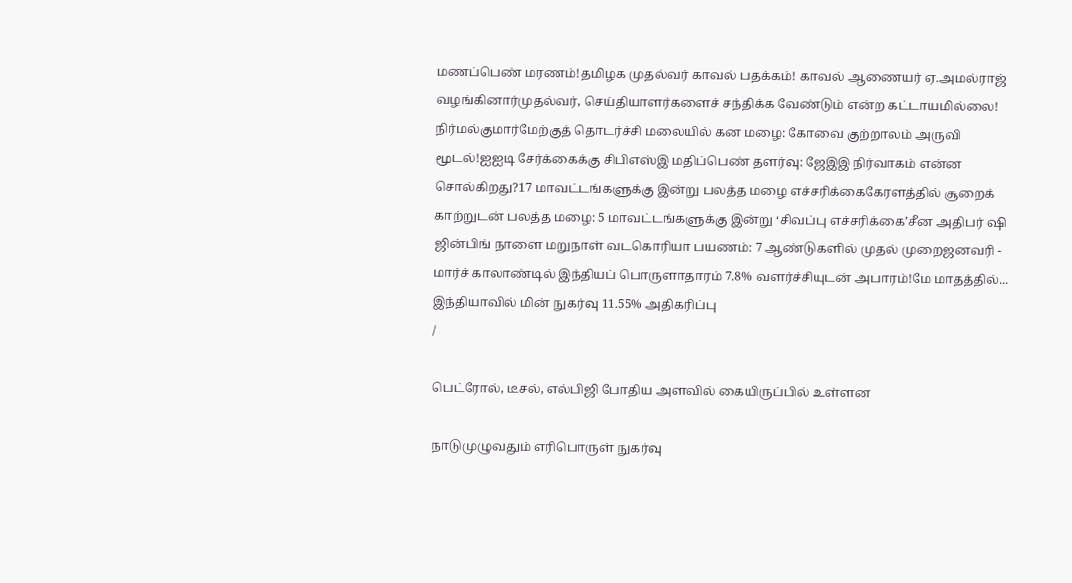மணப்பெண் மரணம்!தமிழக முதல்வர் காவல் பதக்கம்! காவல் ஆணையர் ஏ.அமல்ராஜ் வழங்கினார்முதல்வர், செய்தியாளர்களைச் சந்திக்க வேண்டும் என்ற கட்டாயமில்லை! நிர்மல்குமார்மேற்குத் தொடர்ச்சி மலையில் கன மழை: கோவை குற்றாலம் அருவி மூடல்!ஐஐடி சேர்க்கைக்கு சிபிஎஸ்இ மதிப்பெண் தளர்வு: ஜேஇஇ நிர்வாகம் என்ன சொல்கிறது?17 மாவட்டங்களுக்கு இன்று பலத்த மழை எச்சரிக்கைகேரளத்தில் சூறைக் காற்றுடன் பலத்த மழை: 5 மாவட்டங்களுக்கு இன்று ‘சிவப்பு எச்சரிக்கை’சீன அதிபர் ஷி ஜின்பிங் நாளை மறுநாள் வடகொரியா பயணம்: 7 ஆண்டுகளில் முதல் முறைஜனவரி - மார்ச் காலாண்டில் இந்தியப் பொருளாதாரம் 7.8% வளர்ச்சியுடன் அபாரம்!மே மாதத்தில்... இந்தியாவில் மின் நுகர்வு 11.55% அதிகரிப்பு
/

பெட்ரோல், டீசல், எல்பிஜி போதிய அளவில் கையிருப்பில் உள்ளன

நாடுமுழுவதும் எரிபொருள் நுகர்வு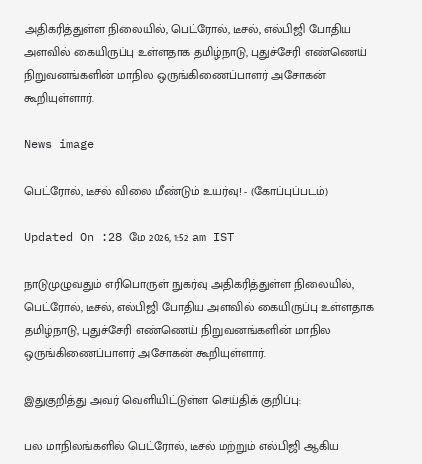அதிகரித்துள்ள நிலையில், பெட்ரோல், டீசல், எல்பிஜி போதிய அளவில் கையிருப்பு உள்ளதாக தமிழ்நாடு, புதுச்சேரி எண்ணெய் நிறுவனங்களின் மாநில ஒருங்கிணைப்பாளர் அசோகன் கூறியுள்ளார்.

News image

பெட்ரோல், டீசல் விலை மீண்டும் உயர்வு! - (கோப்புப்படம்)

Updated On :28 மே 2026, 1:52 am IST

நாடுமுழுவதும் எரிபொருள் நுகர்வு அதிகரித்துள்ள நிலையில், பெட்ரோல், டீசல், எல்பிஜி போதிய அளவில் கையிருப்பு உள்ளதாக தமிழ்நாடு, புதுச்சேரி எண்ணெய் நிறுவனங்களின் மாநில ஒருங்கிணைப்பாளர் அசோகன் கூறியுள்ளார்.

இதுகுறித்து அவர் வெளியிட்டுள்ள செய்திக் குறிப்பு:

பல மாநிலங்களில் பெட்ரோல், டீசல் மற்றும் எல்பிஜி ஆகிய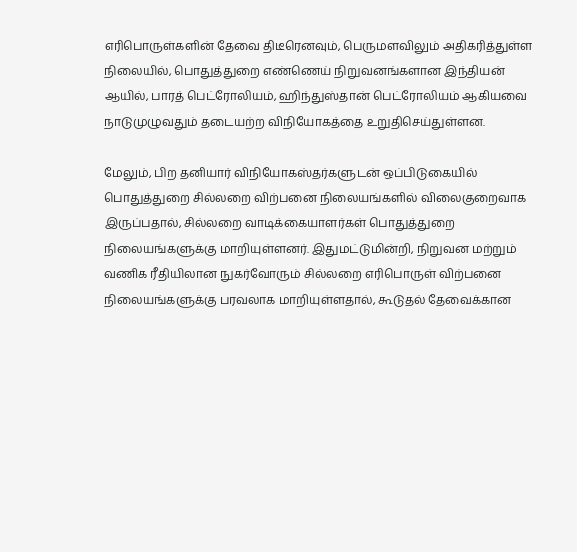எரிபொருள்களின் தேவை திடீரெனவும், பெருமளவிலும் அதிகரித்துள்ள நிலையில், பொதுத்துறை எண்ணெய் நிறுவனங்களான இந்தியன் ஆயில், பாரத் பெட்ரோலியம், ஹிந்துஸ்தான் பெட்ரோலியம் ஆகியவை நாடுமுழுவதும் தடையற்ற விநியோகத்தை உறுதிசெய்துள்ளன.

மேலும், பிற தனியார் விநியோகஸ்தர்களுடன் ஒப்பிடுகையில் பொதுத்துறை சில்லறை விற்பனை நிலையங்களில் விலைகுறைவாக இருப்பதால், சில்லறை வாடிக்கையாளர்கள் பொதுத்துறை நிலையங்களுக்கு மாறியுள்ளனர். இதுமட்டுமின்றி, நிறுவன மற்றும் வணிக ரீதியிலான நுகர்வோரும் சில்லறை எரிபொருள் விற்பனை நிலையங்களுக்கு பரவலாக மாறியுள்ளதால், கூடுதல் தேவைக்கான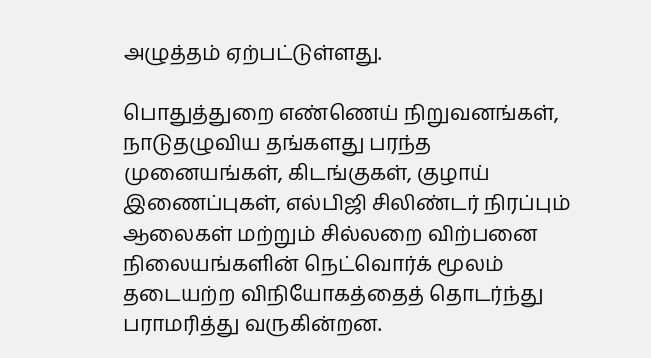அழுத்தம் ஏற்பட்டுள்ளது.

பொதுத்துறை எண்ணெய் நிறுவனங்கள், நாடுதழுவிய தங்களது பரந்த முனையங்கள், கிடங்குகள், குழாய் இணைப்புகள், எல்பிஜி சிலிண்டர் நிரப்பும் ஆலைகள் மற்றும் சில்லறை விற்பனை நிலையங்களின் நெட்வொர்க் மூலம் தடையற்ற விநியோகத்தைத் தொடர்ந்து பராமரித்து வருகின்றன.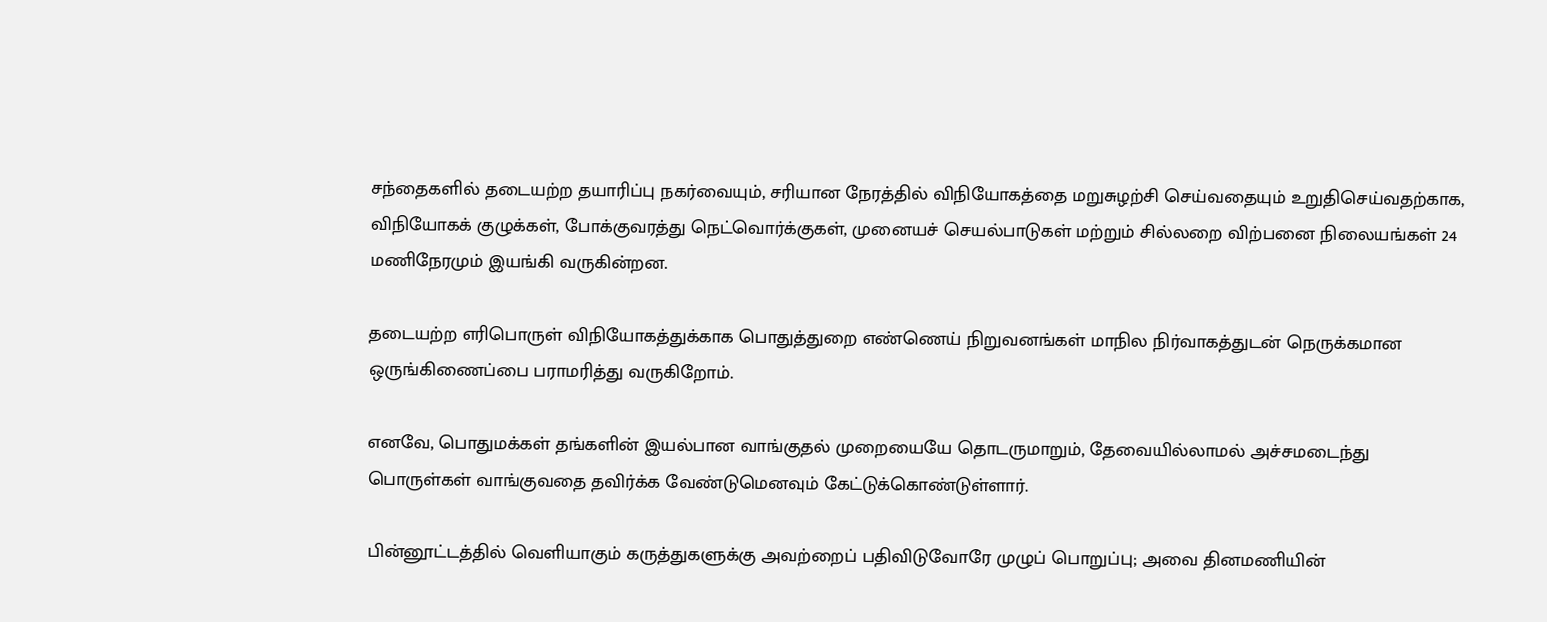சந்தைகளில் தடையற்ற தயாரிப்பு நகர்வையும், சரியான நேரத்தில் விநியோகத்தை மறுசுழற்சி செய்வதையும் உறுதிசெய்வதற்காக, விநியோகக் குழுக்கள், போக்குவரத்து நெட்வொர்க்குகள், முனையச் செயல்பாடுகள் மற்றும் சில்லறை விற்பனை நிலையங்கள் 24 மணிநேரமும் இயங்கி வருகின்றன.

தடையற்ற எரிபொருள் விநியோகத்துக்காக பொதுத்துறை எண்ணெய் நிறுவனங்கள் மாநில நிர்வாகத்துடன் நெருக்கமான ஒருங்கிணைப்பை பராமரித்து வருகிறோம்.

எனவே, பொதுமக்கள் தங்களின் இயல்பான வாங்குதல் முறையையே தொடருமாறும், தேவையில்லாமல் அச்சமடைந்து பொருள்கள் வாங்குவதை தவிர்க்க வேண்டுமெனவும் கேட்டுக்கொண்டுள்ளார்.

பின்னூட்டத்தில் வெளியாகும் கருத்துகளுக்கு அவற்றைப் பதிவிடுவோரே முழுப் பொறுப்பு; அவை தினமணியின்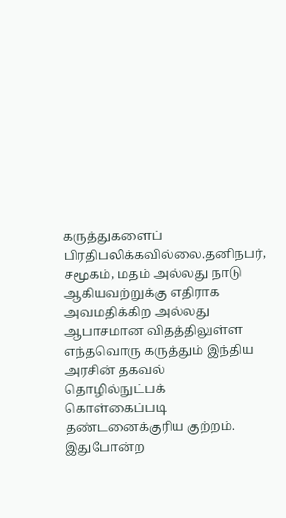கருத்துகளைப் பிரதிபலிக்கவில்லை.தனிநபர், சமூகம், மதம் அல்லது நாடு ஆகியவற்றுக்கு எதிராக அவமதிக்கிற அல்லது ஆபாசமான விதத்திலுள்ள எந்தவொரு கருத்தும் இந்திய அரசின் தகவல் தொழில்நுட்பக் கொள்கைப்படி தண்டனைக்குரிய குற்றம். இதுபோன்ற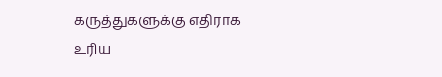கருத்துகளுக்கு எதிராக உரிய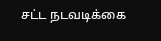சட்ட நடவடிக்கை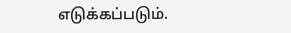எடுக்கப்படும்.